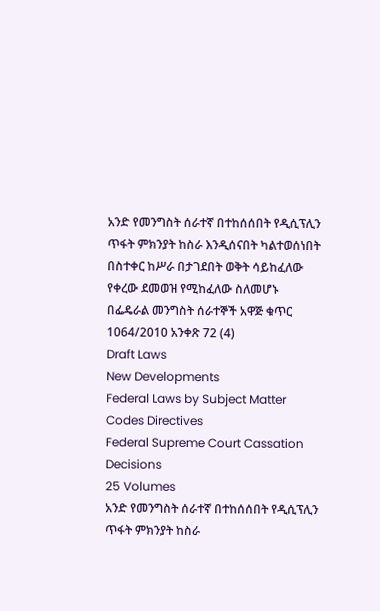አንድ የመንግስት ሰራተኛ በተከሰሰበት የዲሲፕሊን ጥፋት ምክንያት ከስራ እንዲሰናበት ካልተወሰነበት በስተቀር ከሥራ በታገደበት ወቅት ሳይከፈለው የቀረው ደመወዝ የሚከፈለው ስለመሆኑ
በፌዴራል መንግስት ሰራተኞች አዋጅ ቁጥር 1064/2010 አንቀጽ 72 (4)
Draft Laws
New Developments
Federal Laws by Subject Matter
Codes Directives
Federal Supreme Court Cassation Decisions
25 Volumes
አንድ የመንግስት ሰራተኛ በተከሰሰበት የዲሲፕሊን ጥፋት ምክንያት ከስራ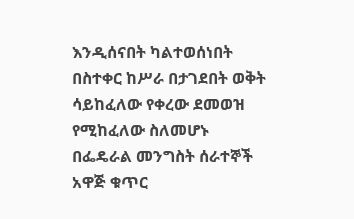እንዲሰናበት ካልተወሰነበት በስተቀር ከሥራ በታገደበት ወቅት ሳይከፈለው የቀረው ደመወዝ የሚከፈለው ስለመሆኑ
በፌዴራል መንግስት ሰራተኞች አዋጅ ቁጥር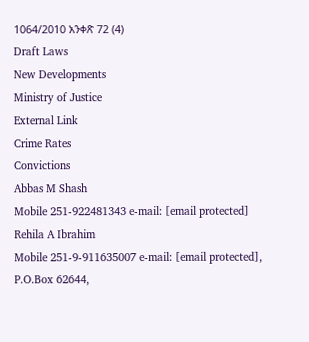1064/2010 አንቀጽ 72 (4)
Draft Laws
New Developments
Ministry of Justice
External Link
Crime Rates
Convictions
Abbas M Shash
Mobile 251-922481343 e-mail: [email protected]
Rehila A Ibrahim
Mobile 251-9-911635007 e-mail: [email protected],
P.O.Box 62644,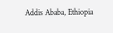Addis Ababa, Ethiopia